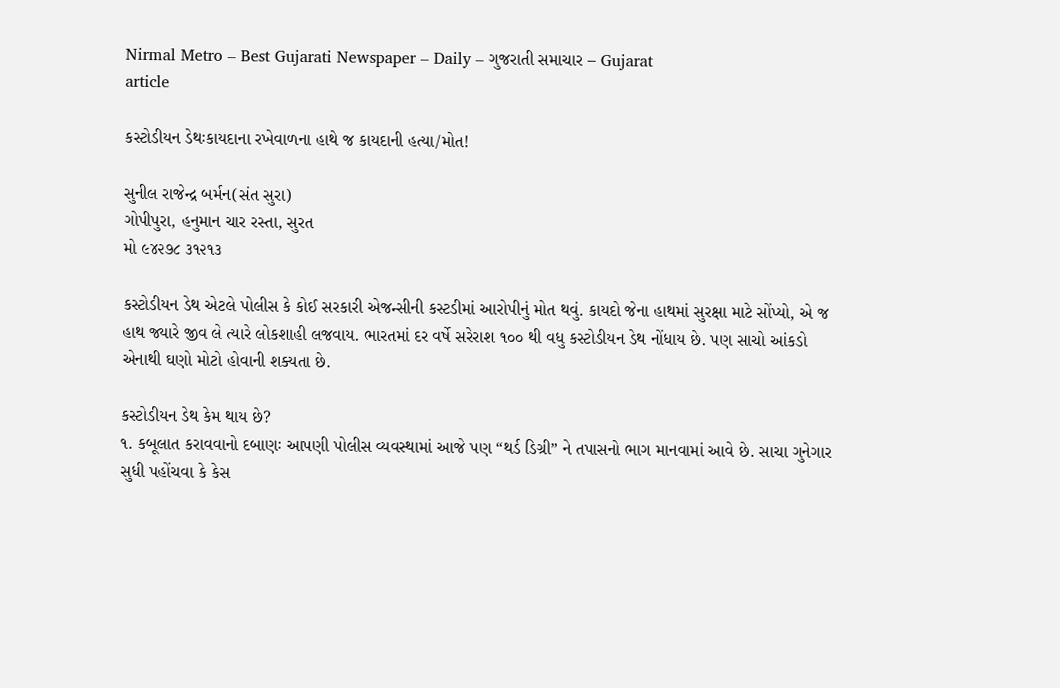Nirmal Metro – Best Gujarati Newspaper – Daily – ગુજરાતી સમાચાર – Gujarat
article

કસ્ટોડીયન ડેથઃકાયદાના રખેવાળના હાથે જ કાયદાની હત્યા/મોત!

સુનીલ રાજેન્દ્ર બર્મન(સંત સુરા)
ગોપીપુરા, હનુમાન ચાર રસ્તા, સુરત
મો ૯૪૨૭૮ ૩૧૨૧૩

કસ્ટોડીયન ડેથ એટલે પોલીસ કે કોઈ સરકારી એજન્સીની કસ્ટડીમાં આરોપીનું મોત થવું. કાયદો જેના હાથમાં સુરક્ષા માટે સોંપ્યો, એ જ હાથ જ્યારે જીવ લે ત્યારે લોકશાહી લજવાય. ભારતમાં દર વર્ષે સરેરાશ ૧૦૦ થી વધુ કસ્ટોડીયન ડેથ નોંધાય છે. પણ સાચો આંકડો એનાથી ઘણો મોટો હોવાની શક્યતા છે.

કસ્ટોડીયન ડેથ કેમ થાય છે?
૧. કબૂલાત કરાવવાનો દબાણઃ આપણી પોલીસ વ્યવસ્થામાં આજે પણ “થર્ડ ડિગ્રી” ને તપાસનો ભાગ માનવામાં આવે છે. સાચા ગુનેગાર સુધી પહોંચવા કે કેસ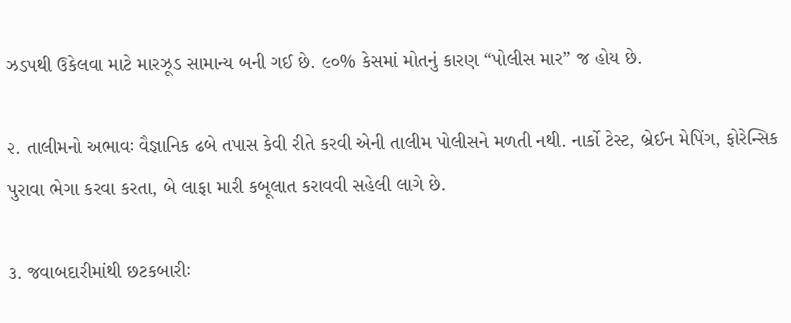ઝડપથી ઉકેલવા માટે મારઝૂડ સામાન્ય બની ગઈ છે. ૯૦% કેસમાં મોતનું કારણ “પોલીસ માર” જ હોય છે.

૨. તાલીમનો અભાવઃ વૈજ્ઞાનિક ઢબે તપાસ કેવી રીતે કરવી એની તાલીમ પોલીસને મળતી નથી. નાર્કો ટેસ્ટ, બ્રેઈન મેપિંગ, ફોરેન્સિક પુરાવા ભેગા કરવા કરતા, બે લાફા મારી કબૂલાત કરાવવી સહેલી લાગે છે.

૩. જવાબદારીમાંથી છટકબારીઃ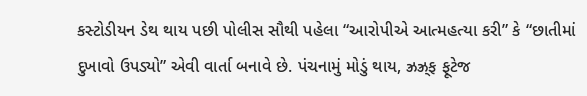કસ્ટોડીયન ડેથ થાય પછી પોલીસ સૌથી પહેલા “આરોપીએ આત્મહત્યા કરી” કે “છાતીમાં દુખાવો ઉપડ્યો” એવી વાર્તા બનાવે છે. પંચનામું મોડું થાય, ઝ્રઝ્ર્‌ફ ફૂટેજ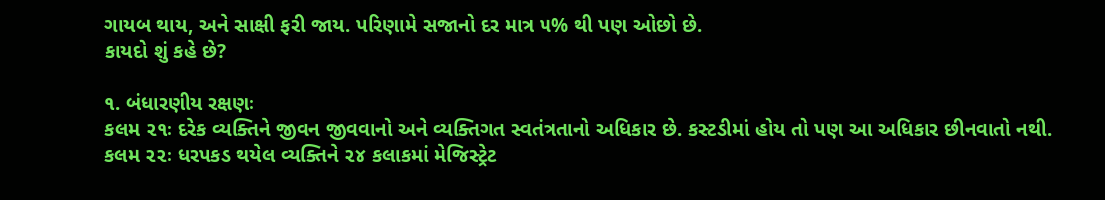ગાયબ થાય, અને સાક્ષી ફરી જાય. પરિણામે સજાનો દર માત્ર ૫% થી પણ ઓછો છે.
કાયદો શું કહે છે?

૧. બંધારણીય રક્ષણઃ
કલમ ૨૧ઃ દરેક વ્યક્તિને જીવન જીવવાનો અને વ્યક્તિગત સ્વતંત્રતાનો અધિકાર છે. કસ્ટડીમાં હોય તો પણ આ અધિકાર છીનવાતો નથી.
કલમ ૨૨ઃ ધરપકડ થયેલ વ્યક્તિને ૨૪ કલાકમાં મેજિસ્ટ્રેટ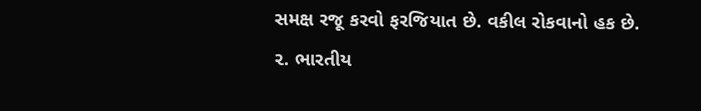સમક્ષ રજૂ કરવો ફરજિયાત છે. વકીલ રોકવાનો હક છે.
૨. ભારતીય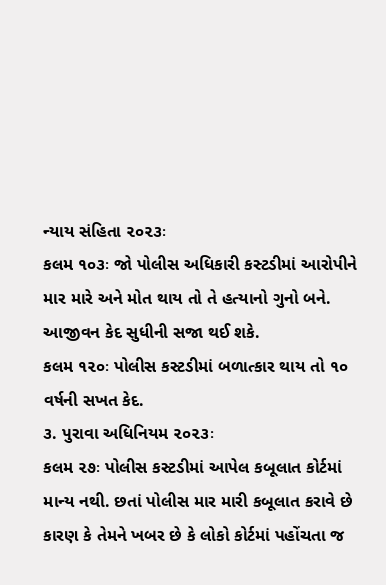ન્યાય સંહિતા ૨૦૨૩ઃ
કલમ ૧૦૩ઃ જો પોલીસ અધિકારી કસ્ટડીમાં આરોપીને માર મારે અને મોત થાય તો તે હત્યાનો ગુનો બને. આજીવન કેદ સુધીની સજા થઈ શકે.
કલમ ૧૨૦ઃ પોલીસ કસ્ટડીમાં બળાત્કાર થાય તો ૧૦ વર્ષની સખત કેદ.
૩. પુરાવા અધિનિયમ ૨૦૨૩ઃ
કલમ ૨૭ઃ પોલીસ કસ્ટડીમાં આપેલ કબૂલાત કોર્ટમાં માન્ય નથી. છતાં પોલીસ માર મારી કબૂલાત કરાવે છે કારણ કે તેમને ખબર છે કે લોકો કોર્ટમાં પહોંચતા જ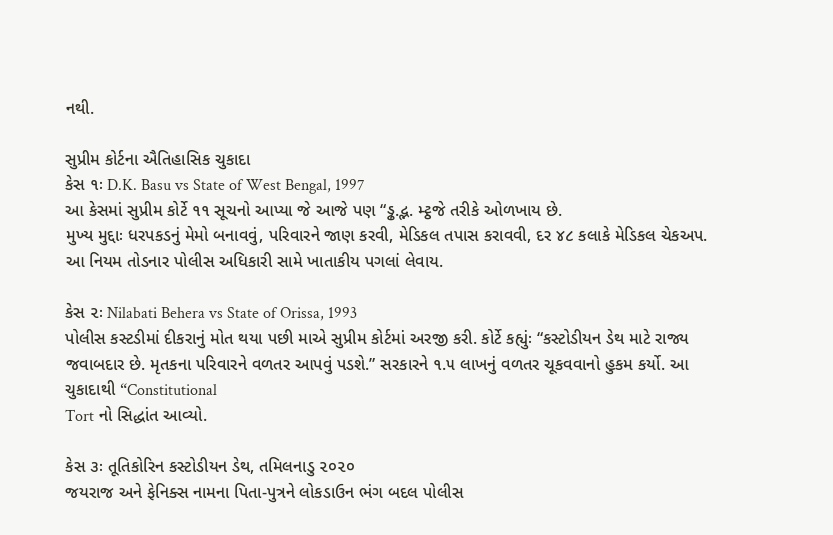નથી.

સુપ્રીમ કોર્ટના ઐતિહાસિક ચુકાદા
કેસ ૧ઃ D.K. Basu vs State of West Bengal, 1997
આ કેસમાં સુપ્રીમ કોર્ટે ૧૧ સૂચનો આપ્યા જે આજે પણ “ડ્ઢ.દ્ભ. મ્ટ્ઠજે તરીકે ઓળખાય છે.
મુખ્ય મુદ્દાઃ ધરપકડનું મેમો બનાવવું, પરિવારને જાણ કરવી, મેડિકલ તપાસ કરાવવી, દર ૪૮ કલાકે મેડિકલ ચેકઅપ. આ નિયમ તોડનાર પોલીસ અધિકારી સામે ખાતાકીય પગલાં લેવાય.

કેસ ૨ઃ Nilabati Behera vs State of Orissa, 1993
પોલીસ કસ્ટડીમાં દીકરાનું મોત થયા પછી માએ સુપ્રીમ કોર્ટમાં અરજી કરી. કોર્ટે કહ્યુંઃ “કસ્ટોડીયન ડેથ માટે રાજ્ય જવાબદાર છે. મૃતકના પરિવારને વળતર આપવું પડશે.” સરકારને ૧.૫ લાખનું વળતર ચૂકવવાનો હુકમ કર્યો. આ ચુકાદાથી “Constitutional
Tort નો સિદ્ધાંત આવ્યો.

કેસ ૩ઃ તૂતિકોરિન કસ્ટોડીયન ડેથ, તમિલનાડુ ૨૦૨૦
જયરાજ અને ફેનિક્સ નામના પિતા-પુત્રને લોકડાઉન ભંગ બદલ પોલીસ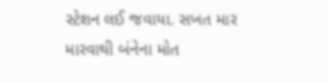સ્ટેશન લઈ જવાયા. સખત માર મારવાથી બંનેના મોત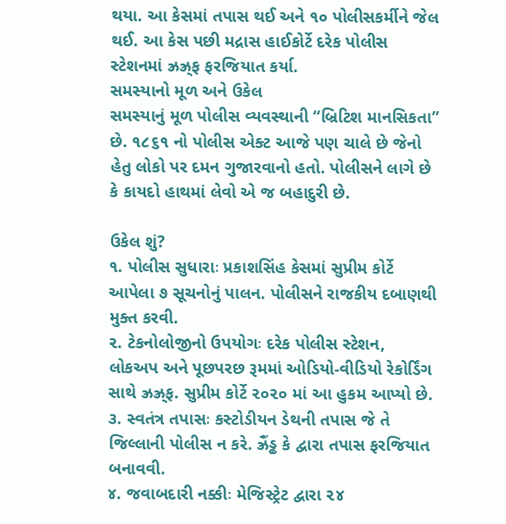થયા. આ કેસમાં તપાસ થઈ અને ૧૦ પોલીસકર્મીને જેલ થઈ. આ કેસ પછી મદ્રાસ હાઈકોર્ટે દરેક પોલીસ સ્ટેશનમાં ઝ્રઝ્ર્‌ફ ફરજિયાત કર્યા.
સમસ્યાનો મૂળ અને ઉકેલ
સમસ્યાનું મૂળ પોલીસ વ્યવસ્થાની “બ્રિટિશ માનસિકતા” છે. ૧૮૬૧ નો પોલીસ એક્ટ આજે પણ ચાલે છે જેનો હેતુ લોકો પર દમન ગુજારવાનો હતો. પોલીસને લાગે છે કે કાયદો હાથમાં લેવો એ જ બહાદુરી છે.

ઉકેલ શું?
૧. પોલીસ સુધારાઃ પ્રકાશસિંહ કેસમાં સુપ્રીમ કોર્ટે આપેલા ૭ સૂચનોનું પાલન. પોલીસને રાજકીય દબાણથી મુક્ત કરવી.
૨. ટેકનોલોજીનો ઉપયોગઃ દરેક પોલીસ સ્ટેશન, લોકઅપ અને પૂછપરછ રૂમમાં ઓડિયો-વીડિયો રેકોર્ડિંગ સાથે ઝ્રઝ્ર્‌ફ. સુપ્રીમ કોર્ટે ૨૦૨૦ માં આ હુકમ આપ્યો છે.
૩. સ્વતંત્ર તપાસઃ કસ્ટોડીયન ડેથની તપાસ જે તે જિલ્લાની પોલીસ ન કરે. ઝ્રૈંડ્ઢ કે દ્વારા તપાસ ફરજિયાત બનાવવી.
૪. જવાબદારી નક્કીઃ મેજિસ્ટ્રેટ દ્વારા ૨૪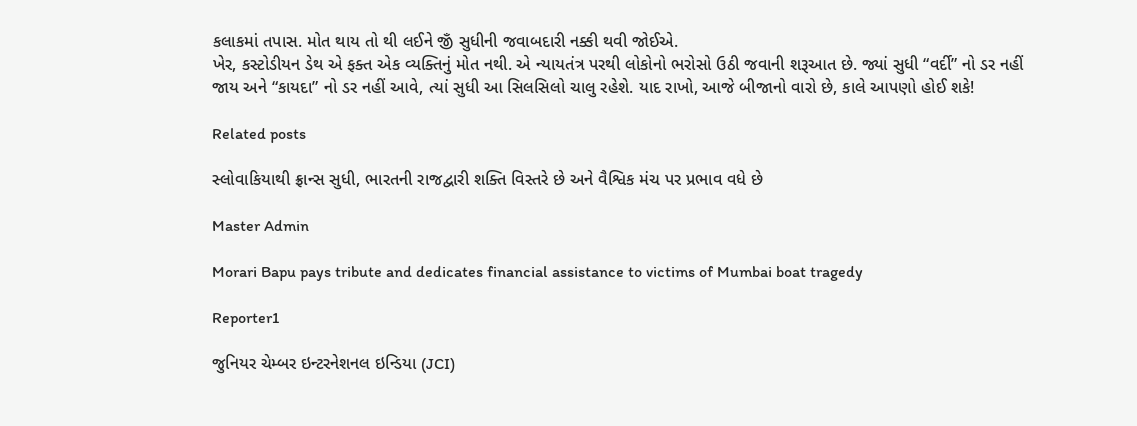કલાકમાં તપાસ. મોત થાય તો થી લઈને જીઁ સુધીની જવાબદારી નક્કી થવી જોઈએ.
ખેર, કસ્ટોડીયન ડેથ એ ફક્ત એક વ્યક્તિનું મોત નથી. એ ન્યાયતંત્ર પરથી લોકોનો ભરોસો ઉઠી જવાની શરૂઆત છે. જ્યાં સુધી “વર્દી” નો ડર નહીં જાય અને “કાયદા” નો ડર નહીં આવે, ત્યાં સુધી આ સિલસિલો ચાલુ રહેશે. યાદ રાખો, આજે બીજાનો વારો છે, કાલે આપણો હોઈ શકે!

Related posts

સ્લોવાકિયાથી ફ્રાન્સ સુધી, ભારતની રાજદ્વારી શક્તિ વિસ્તરે છે અને વૈશ્વિક મંચ પર પ્રભાવ વધે છે

Master Admin

Morari Bapu pays tribute and dedicates financial assistance to victims of Mumbai boat tragedy

Reporter1

જુનિયર ચેમ્બર ઇન્ટરનેશનલ ઇન્ડિયા (JCI)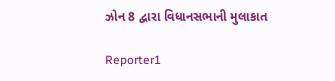ઝોન 8 દ્વારા વિધાનસભાની મુલાકાત

Reporter1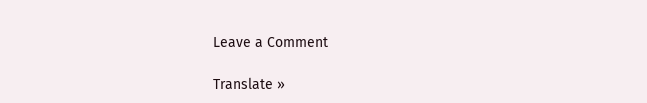Leave a Comment

Translate »